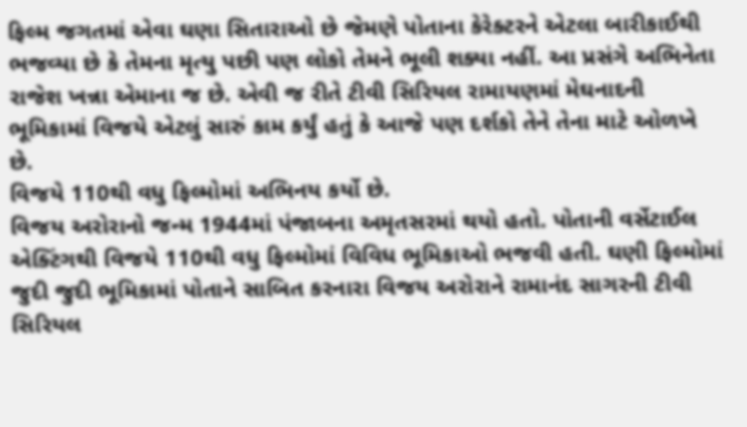ફિલ્મ જગતમાં એવા ઘણા સિતારાઓ છે જેમણે પોતાના કેરેક્ટરને એટલા બારીકાઈથી ભજવ્યા છે કે તેમના મૃત્યુ પછી પણ લોકો તેમને ભૂલી શક્યા નહીં. આ પ્રસંગે અભિનેતા રાજેશ ખન્ના એમાના જ છે. એવી જ રીતે ટીવી સિરિયલ રામાયણમાં મેઘનાદની ભૂમિકામાં વિજયે એટલું સારું કામ કર્યું હતું કે આજે પણ દર્શકો તેને તેના માટે ઓળખે છે.
વિજયે 110થી વધુ ફિલ્મોમાં અભિનય કર્યો છે.
વિજય અરોરાનો જન્મ 1944માં પંજાબના અમૃતસરમાં થયો હતો. પોતાની વર્સેટાઈલ એક્ટિંગથી વિજયે 110થી વધુ ફિલ્મોમાં વિવિધ ભૂમિકાઓ ભજવી હતી. ઘણી ફિલ્મોમાં જુદી જુદી ભૂમિકામાં પોતાને સાબિત કરનારા વિજય અરોરાને રામાનંદ સાગરની ટીવી સિરિયલ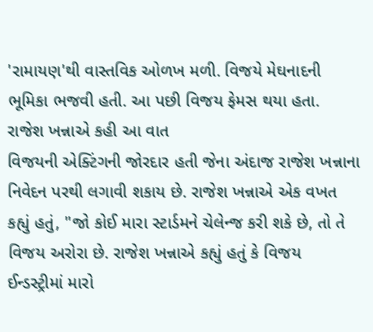'રામાયણ'થી વાસ્તવિક ઓળખ મળી. વિજયે મેઘનાદની ભૂમિકા ભજવી હતી. આ પછી વિજય ફેમસ થયા હતા.
રાજેશ ખન્નાએ કહી આ વાત
વિજયની એક્ટિંગની જોરદાર હતી જેના અંદાજ રાજેશ ખન્નાના નિવેદન પરથી લગાવી શકાય છે. રાજેશ ખન્નાએ એક વખત કહ્યું હતું, "જો કોઈ મારા સ્ટાર્ડમને ચેલેન્જ કરી શકે છે, તો તે વિજય અરોરા છે. રાજેશ ખન્નાએ કહ્યું હતું કે વિજય ઈન્ડસ્ટ્રીમાં મારો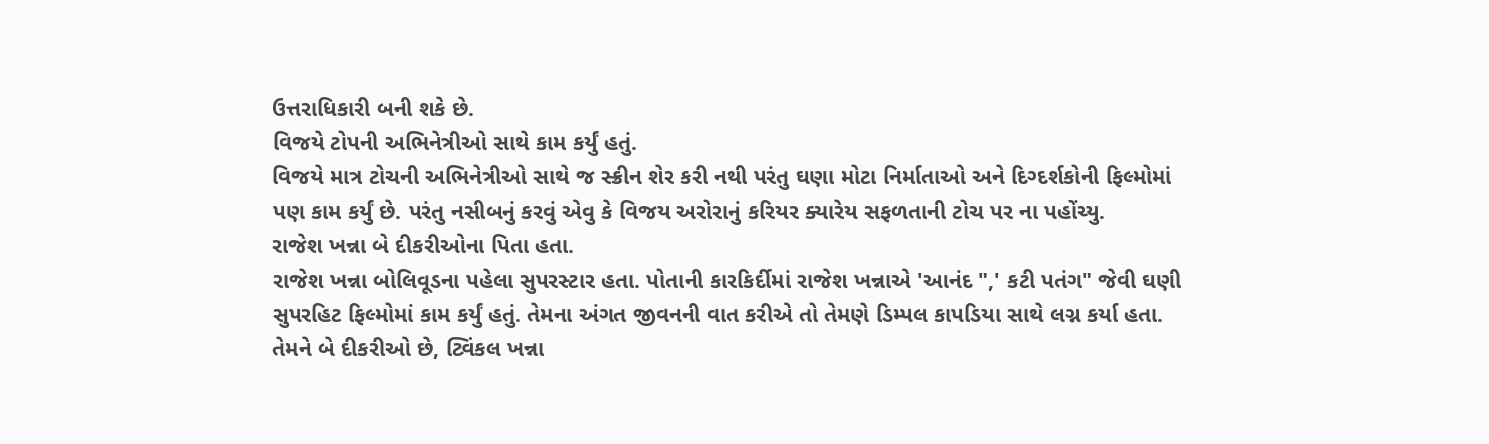ઉત્તરાધિકારી બની શકે છે.
વિજયે ટોપની અભિનેત્રીઓ સાથે કામ કર્યું હતું.
વિજયે માત્ર ટોચની અભિનેત્રીઓ સાથે જ સ્ક્રીન શેર કરી નથી પરંતુ ઘણા મોટા નિર્માતાઓ અને દિગ્દર્શકોની ફિલ્મોમાં પણ કામ કર્યું છે. પરંતુ નસીબનું કરવું એવુ કે વિજય અરોરાનું કરિયર ક્યારેય સફળતાની ટોચ પર ના પહોંચ્યુ.
રાજેશ ખન્ના બે દીકરીઓના પિતા હતા.
રાજેશ ખન્ના બોલિવૂડના પહેલા સુપરસ્ટાર હતા. પોતાની કારકિર્દીમાં રાજેશ ખન્નાએ 'આનંદ ",' કટી પતંગ" જેવી ઘણી સુપરહિટ ફિલ્મોમાં કામ કર્યું હતું. તેમના અંગત જીવનની વાત કરીએ તો તેમણે ડિમ્પલ કાપડિયા સાથે લગ્ન કર્યા હતા. તેમને બે દીકરીઓ છે, ટ્વિંકલ ખન્ના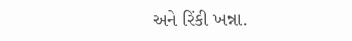અને રિંકી ખન્ના.